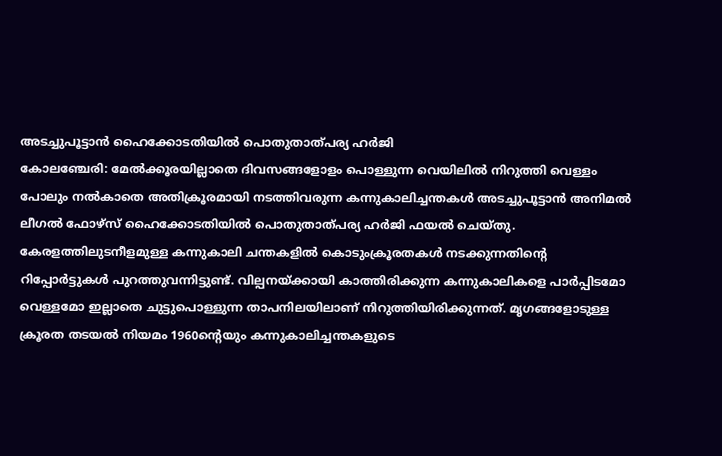അടച്ചുപൂട്ടാൻ ഹൈക്കോടതിയിൽ പൊതുതാത്പര്യ ഹർജി
കോലഞ്ചേരി: മേൽക്കൂരയില്ലാതെ ദിവസങ്ങളോളം പൊള്ളുന്ന വെയിലിൽ നിറുത്തി വെള്ളം പോലും നൽകാതെ അതിക്രൂരമായി നടത്തിവരുന്ന കന്നുകാലിച്ചന്തകൾ അടച്ചുപൂട്ടാൻ അനിമൽ ലീഗൽ ഫോഴ്സ് ഹൈക്കോടതിയിൽ പൊതുതാത്പര്യ ഹർജി ഫയൽ ചെയ്തു. കേരളത്തിലുടനീളമുള്ള കന്നുകാലി ചന്തകളിൽ കൊടുംക്രൂരതകൾ നടക്കുന്നതിന്റെ റിപ്പോർട്ടുകൾ പുറത്തുവന്നിട്ടുണ്ട്. വില്പനയ്ക്കായി കാത്തിരിക്കുന്ന കന്നുകാലികളെ പാർപ്പിടമോ വെള്ളമോ ഇല്ലാതെ ചുട്ടുപൊള്ളുന്ന താപനിലയിലാണ് നിറുത്തിയിരിക്കുന്നത്. മൃഗങ്ങളോടുള്ള ക്രൂരത തടയൽ നിയമം 1960ന്റെയും കന്നുകാലിച്ചന്തകളുടെ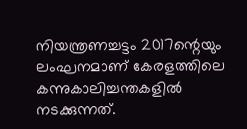നിയന്ത്രണച്ചട്ടം 2017ന്റെയും ലംഘനമാണ് കേരളത്തിലെ കന്നുകാലിച്ചന്തകളിൽ നടക്കുന്നത്.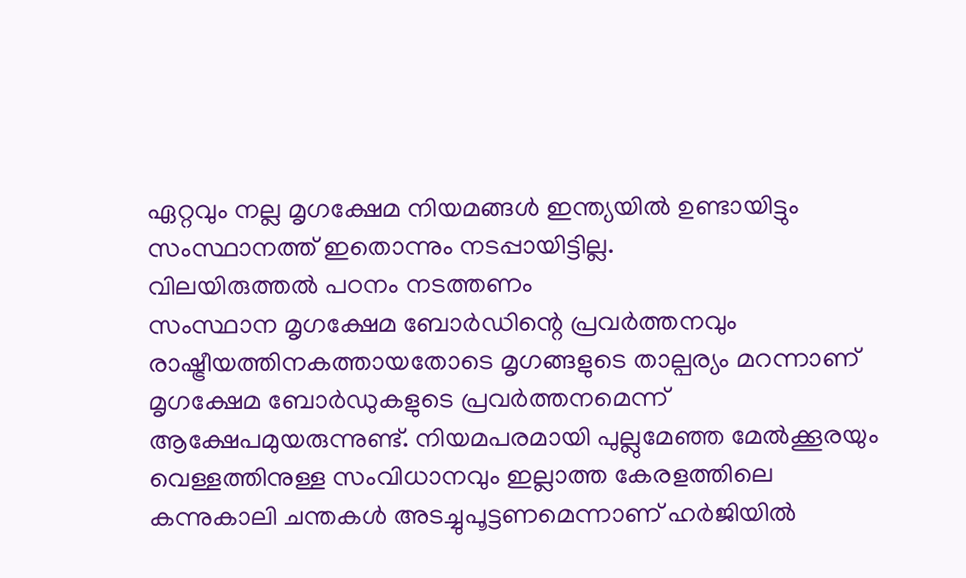ഏറ്റവും നല്ല മൃഗക്ഷേമ നിയമങ്ങൾ ഇന്ത്യയിൽ ഉണ്ടായിട്ടും സംസ്ഥാനത്ത് ഇതൊന്നും നടപ്പായിട്ടില്ല.
വിലയിരുത്തൽ പഠനം നടത്തണം
സംസ്ഥാന മൃഗക്ഷേമ ബോർഡിന്റെ പ്രവർത്തനവും രാഷ്ട്രീയത്തിനകത്തായതോടെ മൃഗങ്ങളുടെ താല്പര്യം മറന്നാണ് മൃഗക്ഷേമ ബോർഡുകളുടെ പ്രവർത്തനമെന്ന് ആക്ഷേപമുയരുന്നുണ്ട്. നിയമപരമായി പുല്ലുമേഞ്ഞ മേൽക്കൂരയും വെള്ളത്തിനുള്ള സംവിധാനവും ഇല്ലാത്ത കേരളത്തിലെ കന്നുകാലി ചന്തകൾ അടച്ചുപൂട്ടണമെന്നാണ് ഹർജിയിൽ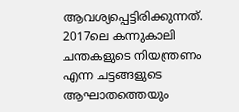ആവശ്യപ്പെട്ടിരിക്കുന്നത്. 2017ലെ കന്നുകാലി ചന്തകളുടെ നിയന്ത്രണം എന്ന ചട്ടങ്ങളുടെ ആഘാതത്തെയും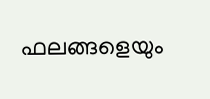ഫലങ്ങളെയും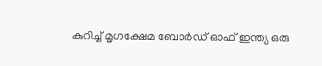കുറിച്ച് മൃഗക്ഷേമ ബോർഡ് ഓഫ് ഇന്ത്യ ഒരു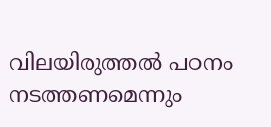വിലയിരുത്തൽ പഠനം നടത്തണമെന്നും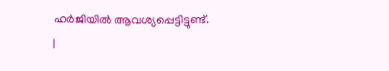ഹർജിയിൽ ആവശ്യപ്പെട്ടിട്ടുണ്ട്.
|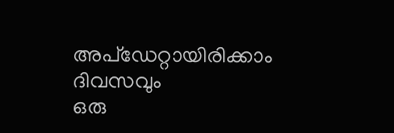അപ്ഡേറ്റായിരിക്കാം ദിവസവും
ഒരു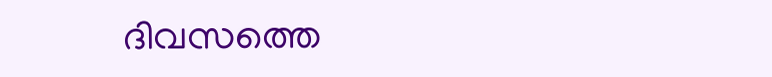ദിവസത്തെ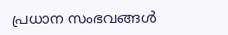പ്രധാന സംഭവങ്ങൾ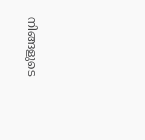നിങ്ങളുടെ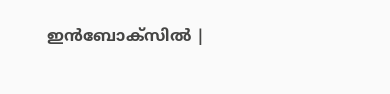ഇൻബോക്സിൽ |